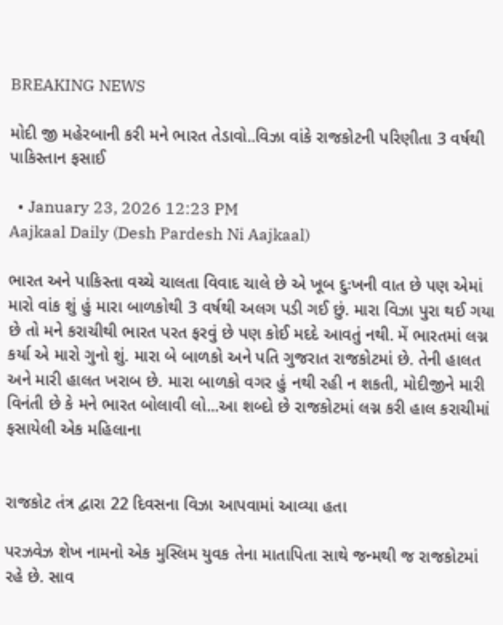BREAKING NEWS

મોદી જી મહેરબાની કરી મને ભારત તેડાવો..વિઝા વાંકે રાજકોટની પરિણીતા 3 વર્ષથી પાકિસ્તાન ફસાઈ

  • January 23, 2026 12:23 PM
Aajkaal Daily (Desh Pardesh Ni Aajkaal)

ભારત અને પાકિસ્તા વચ્ચે ચાલતા વિવાદ ચાલે છે એ ખૂબ દુઃખની વાત છે પણ એમાં મારો વાંક શું હું મારા બાળકોથી 3 વર્ષથી અલગ પડી ગઈ છું. મારા વિઝા પુરા થઈ ગયા છે તો મને કરાચીથી ભારત પરત ફરવું છે પણ કોઈ મદદે આવતું નથી. મેં ભારતમાં લગ્ન કર્યા એ મારો ગુનો શું. મારા બે બાળકો અને પતિ ગુજરાત રાજકોટમાં છે. તેની હાલત અને મારી હાલત ખરાબ છે. મારા બાળકો વગર હું નથી રહી ન શકતી, મોદીજીને મારી વિનંતી છે કે મને ભારત બોલાવી લો...આ શબ્દો છે રાજકોટમાં લગ્ન કરી હાલ કરાચીમાં ફસાયેલી એક મહિલાના


રાજકોટ તંત્ર દ્વારા 22 દિવસના વિઝા આપવામાં આવ્યા હતા

પરઝવેઝ શેખ નામનો એક મુસ્લિમ યુવક તેના માતાપિતા સાથે જન્મથી જ રાજકોટમાં રહે છે. સાવ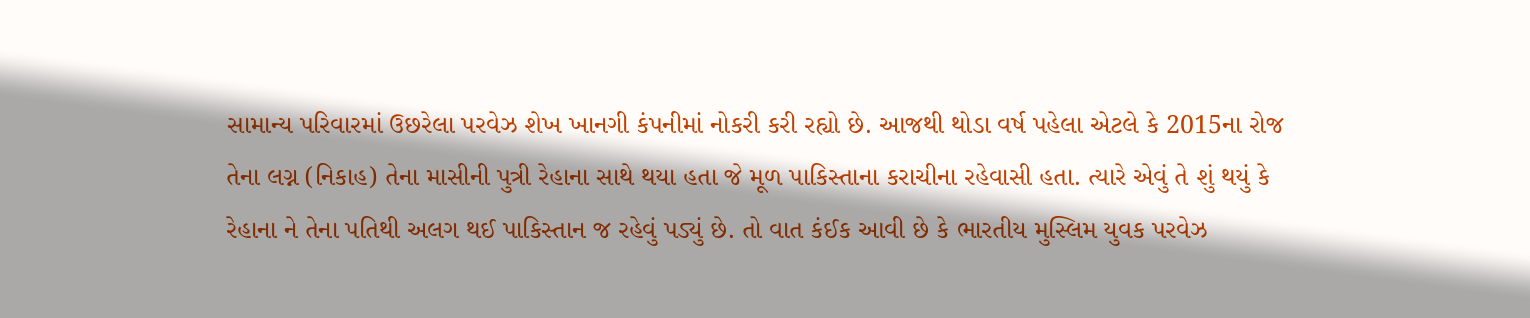સામાન્ય પરિવારમાં ઉછરેલા પરવેઝ શેખ ખાનગી કંપનીમાં નોકરી કરી રહ્યો છે. આજથી થોડા વર્ષ પહેલા એટલે કે 2015ના રોજ તેના લગ્ન (નિકાહ) તેના માસીની પુત્રી રેહાના સાથે થયા હતા જે મૂળ પાકિસ્તાના કરાચીના રહેવાસી હતા. ત્યારે એવું તે શું થયું કે રેહાના ને તેના પતિથી અલગ થઈ પાકિસ્તાન જ રહેવું પડ્યું છે. તો વાત કંઈક આવી છે કે ભારતીય મુસ્લિમ યુવક પરવેઝ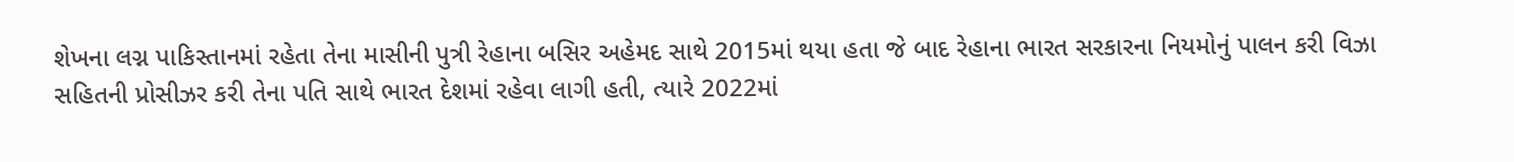શેખના લગ્ન પાકિસ્તાનમાં રહેતા તેના માસીની પુત્રી રેહાના બસિર અહેમદ સાથે 2015માં થયા હતા જે બાદ રેહાના ભારત સરકારના નિયમોનું પાલન કરી વિઝા સહિતની પ્રોસીઝર કરી તેના પતિ સાથે ભારત દેશમાં રહેવા લાગી હતી, ત્યારે 2022માં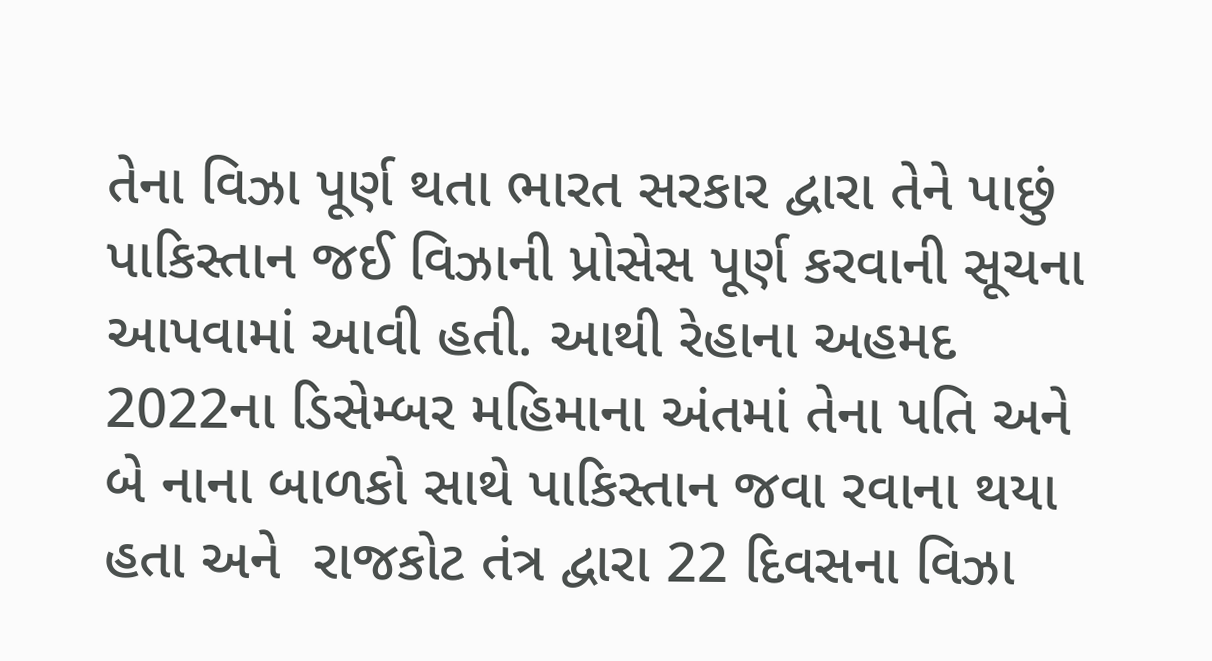તેના વિઝા પૂર્ણ થતા ભારત સરકાર દ્વારા તેને પાછું પાકિસ્તાન જઈ વિઝાની પ્રોસેસ પૂર્ણ કરવાની સૂચના આપવામાં આવી હતી. આથી રેહાના અહમદ 2022ના ડિસેમ્બર મહિમાના અંતમાં તેના પતિ અને બે નાના બાળકો સાથે પાકિસ્તાન જવા રવાના થયા હતા અને  રાજકોટ તંત્ર દ્વારા 22 દિવસના વિઝા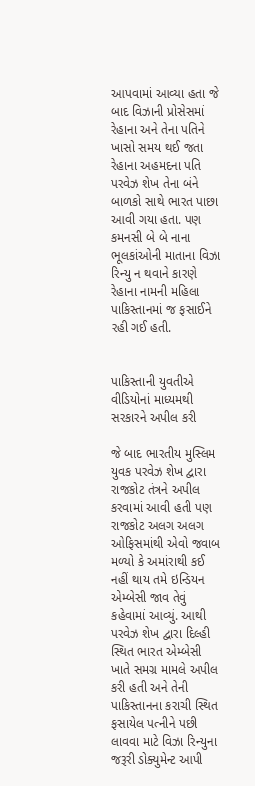આપવામાં આવ્યા હતા જે બાદ વિઝાની પ્રોસેસમાં રેહાના અને તેના પતિને ખાસો સમય થઈ જતા રેહાના અહમદના પતિ પરવેઝ શેખ તેના બંને બાળકો સાથે ભારત પાછા આવી ગયા હતા. પણ કમનસી બે બે નાના ભૂલકાંઓની માતાના વિઝા રિન્યુ ન થવાને કારણે રેહાના નામની મહિલા પાકિસ્તાનમાં જ ફસાઈને રહી ગઈ હતી.


પાકિસ્તાની યુવતીએ વીડિયોનાં માધ્યમથી સરકારને અપીલ કરી

જે બાદ ભારતીય મુસ્લિમ યુવક પરવેઝ શેખ દ્વારા રાજકોટ તંત્રને અપીલ કરવામાં આવી હતી પણ રાજકોટ અલગ અલગ ઓફિસમાંથી એવો જવાબ મળ્યો કે અમાંરાથી કઈ નહીં થાય તમે ઇન્ડિયન એમ્બેસી જાવ તેવું કહેવામાં આવ્યું. આથી પરવેઝ શેખ દ્વારા દિલ્હી સ્થિત ભારત એમ્બેસી ખાતે સમગ્ર મામલે અપીલ કરી હતી અને તેની પાકિસ્તાનના કરાચી સ્થિત ફસાયેલ પત્નીને પછી લાવવા માટે વિઝા રિન્યુના જરૂરી ડોક્યુમેન્ટ આપી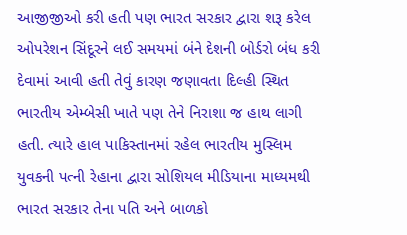આજીજીઓ કરી હતી પણ ભારત સરકાર દ્વારા શરૂ કરેલ ઓપરેશન સિંદૂરને લઈ સમયમાં બંને દેશની બોર્ડરો બંધ કરી દેવામાં આવી હતી તેવું કારણ જણાવતા દિલ્હી સ્થિત ભારતીય એમ્બેસી ખાતે પણ તેને નિરાશા જ હાથ લાગી હતી. ત્યારે હાલ પાકિસ્તાનમાં રહેલ ભારતીય મુસ્લિમ યુવકની પત્ની રેહાના દ્વારા સોશિયલ મીડિયાના માધ્યમથી ભારત સરકાર તેના પતિ અને બાળકો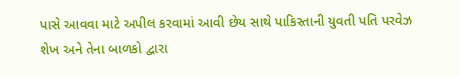પાસે આવવા માટે અપીલ કરવામાં આવી છેય સાથે પાકિસ્તાની યુવતી પતિ પરવેઝ શેખ અને તેના બાળકો દ્વારા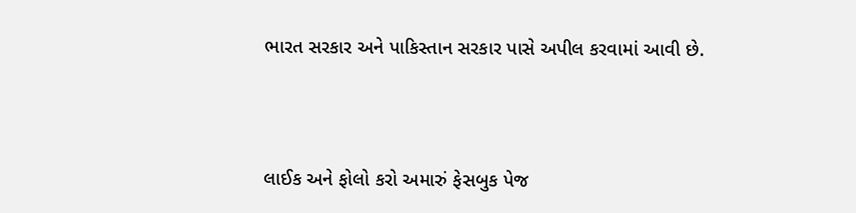ભારત સરકાર અને પાકિસ્તાન સરકાર પાસે અપીલ કરવામાં આવી છે.



લાઈક અને ફોલો કરો અમારું ફેસબુક પેજ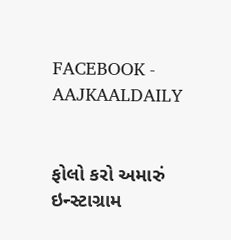FACEBOOK - AAJKAALDAILY


ફોલો કરો અમારું ઇન્સ્ટાગ્રામ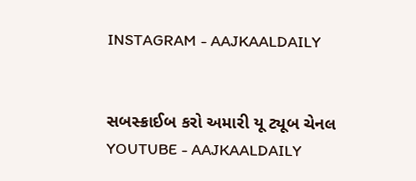INSTAGRAM - AAJKAALDAILY


સબસ્ક્રાઈબ કરો અમારી યૂ ટ્યૂબ ચેનલ YOUTUBE - AAJKAALDAILY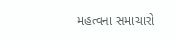મહત્વના સમાચારો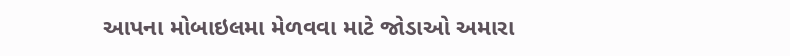આપના મોબાઇલમા મેળવવા માટે જોડાઓ અમારા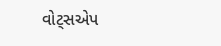વોટ્સએપ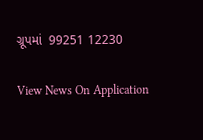ગ્રૂપમાં  99251 12230

View News On Application